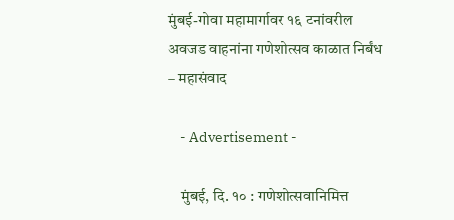मुंबई-गोवा महामार्गावर १६ टनांवरील अवजड वाहनांना गणेशोत्सव काळात निर्बंध – महासंवाद

    - Advertisement -

    मुंबई, दि. १० : गणेशोत्सवानिमित्त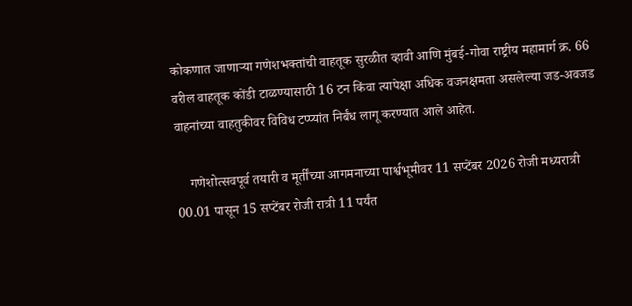कोकणात जाणाऱ्या गणेशभक्तांची वाहतूक सुरळीत व्हावी आणि मुंबई-गोवा राष्ट्रीय महामार्ग क्र. 66 वरील वाहतूक कोंडी टाळण्यासाठी 16 टन किंवा त्यापेक्षा अधिक वजनक्षमता असलेल्या जड-अवजड वाहनांच्या वाहतुकीवर विविध टप्प्यांत निर्बंध लागू करण्यात आले आहेत.

    गणेशोत्सवपूर्व तयारी व मूर्तींच्या आगमनाच्या पार्श्वभूमीवर 11 सप्टेंबर 2026 रोजी मध्यरात्री 00.01 पासून 15 सप्टेंबर रोजी रात्री 11 पर्यंत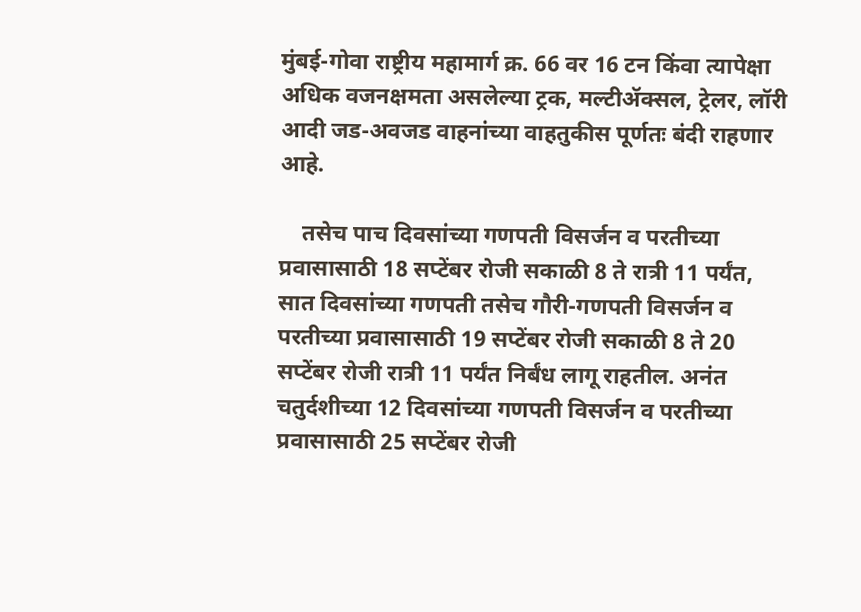मुंबई-गोवा राष्ट्रीय महामार्ग क्र. 66 वर 16 टन किंवा त्यापेक्षा अधिक वजनक्षमता असलेल्या ट्रक, मल्टीॲक्सल, ट्रेलर, लॉरी आदी जड-अवजड वाहनांच्या वाहतुकीस पूर्णतः बंदी राहणार आहे.

    तसेच पाच दिवसांच्या गणपती विसर्जन व परतीच्या प्रवासासाठी 18 सप्टेंबर रोजी सकाळी 8 ते रात्री 11 पर्यंत, सात दिवसांच्या गणपती तसेच गौरी-गणपती विसर्जन व परतीच्या प्रवासासाठी 19 सप्टेंबर रोजी सकाळी 8 ते 20 सप्टेंबर रोजी रात्री 11 पर्यंत निर्बंध लागू राहतील. अनंत चतुर्दशीच्या 12 दिवसांच्या गणपती विसर्जन व परतीच्या प्रवासासाठी 25 सप्टेंबर रोजी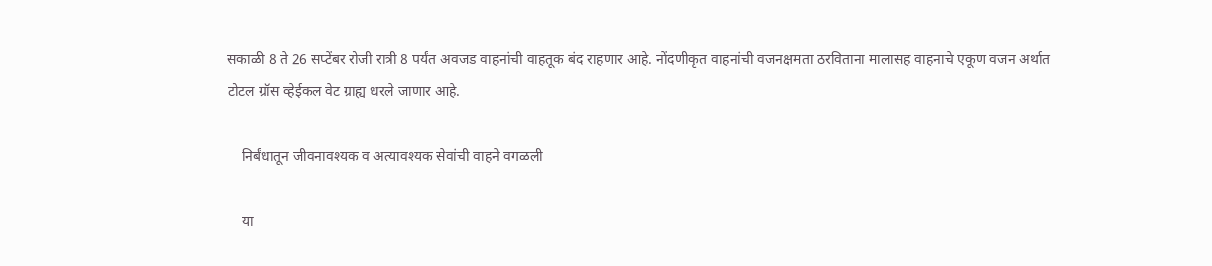सकाळी 8 ते 26 सप्टेंबर रोजी रात्री 8 पर्यंत अवजड वाहनांची वाहतूक बंद राहणार आहे. नोंदणीकृत वाहनांची वजनक्षमता ठरविताना मालासह वाहनाचे एकूण वजन अर्थात टोटल ग्रॉस व्हेईकल वेट ग्राह्य धरले जाणार आहे.

    निर्बंधातून जीवनावश्यक व अत्यावश्यक सेवांची वाहने वगळली

    या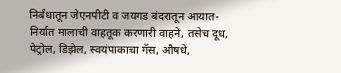निर्बंधातून जेएनपीटी व जयगड बंदरातून आयात-निर्यात मालाची वाहतूक करणारी वाहने, तसेच दूध, पेट्रोल, डिझेल, स्वयंपाकाचा गॅस, औषधे,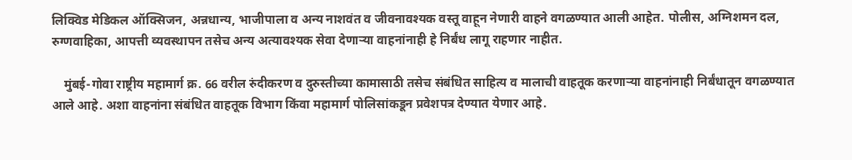लिक्विड मेडिकल ऑक्सिजन, अन्नधान्य, भाजीपाला व अन्य नाशवंत व जीवनावश्यक वस्तू वाहून नेणारी वाहने वगळण्यात आली आहेत. पोलीस, अग्निशमन दल, रुग्णवाहिका, आपत्ती व्यवस्थापन तसेच अन्य अत्यावश्यक सेवा देणाऱ्या वाहनांनाही हे निर्बंध लागू राहणार नाहीत.

    मुंबई-गोवा राष्ट्रीय महामार्ग क्र. 66 वरील रुंदीकरण व दुरुस्तीच्या कामासाठी तसेच संबंधित साहित्य व मालाची वाहतूक करणाऱ्या वाहनांनाही निर्बंधातून वगळण्यात आले आहे. अशा वाहनांना संबंधित वाहतूक विभाग किंवा महामार्ग पोलिसांकडून प्रवेशपत्र देण्यात येणार आहे.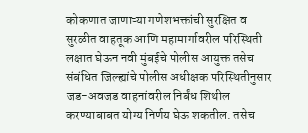कोकणात जाणाऱ्या गणेशभक्तांची सुरक्षित व सुरळीत वाहतूक आणि महामार्गावरील परिस्थिती लक्षात घेऊन नवी मुंबईचे पोलीस आयुक्त तसेच संबंधित जिल्ह्यांचे पोलीस अधीक्षक परिस्थितीनुसार जड-अवजड वाहनांवरील निर्बंध शिथील करण्याबाबत योग्य निर्णय घेऊ शकतील. तसेच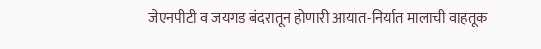जेएनपीटी व जयगड बंदरातून होणारी आयात-निर्यात मालाची वाहतूक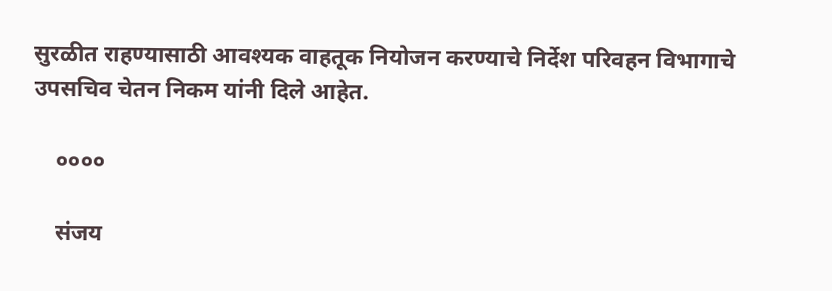सुरळीत राहण्यासाठी आवश्यक वाहतूक नियोजन करण्याचे निर्देश परिवहन विभागाचे उपसचिव चेतन निकम यांनी दिले आहेत.

    ००००

    संजय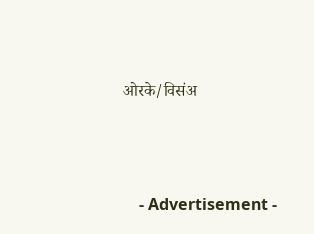ओरके/विसंअ





    - Advertisement -